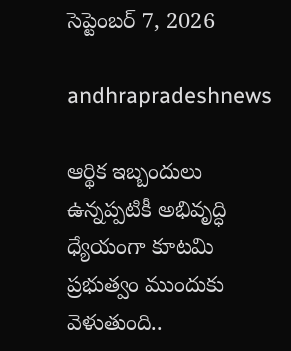సెప్టెంబర్ 7, 2026

andhrapradeshnews

ఆర్థిక ఇబ్బందులు ఉన్నప్పటికీ అభివృద్ధి ధ్యేయంగా కూటమి ప్రభుత్వం ముందుకు వెళుతుంది..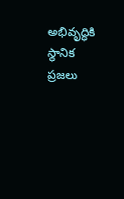అభివృద్ధికి స్థానిక ప్రజలు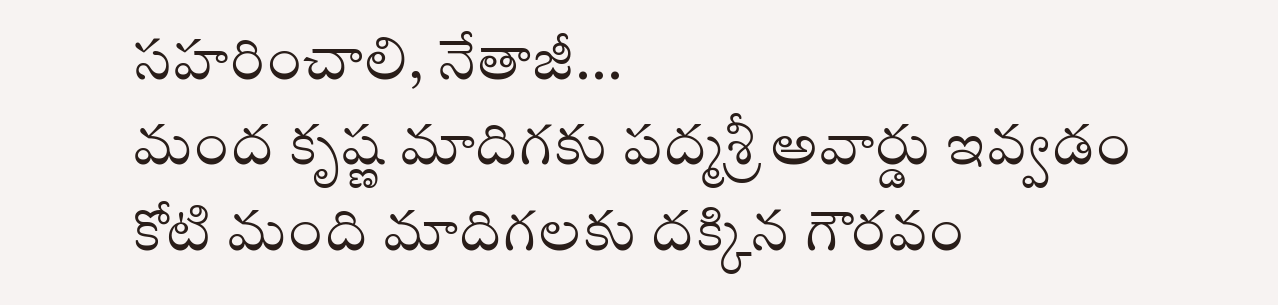సహరించాలి, నేతాజీ...
మంద కృష్ణ మాదిగకు పద్మశ్రీ అవార్డు ఇవ్వడం కోటి మంది మాదిగలకు దక్కిన గౌరవం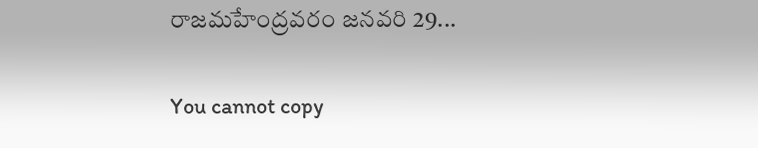రాజమహేంద్రవరం జనవరి 29...

You cannot copy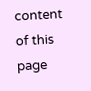content of this page